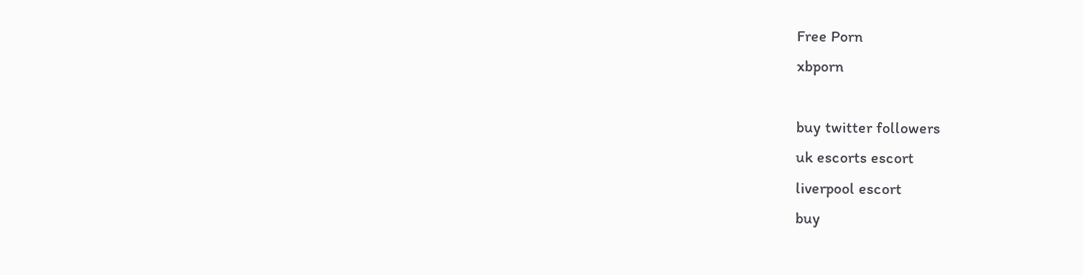Free Porn
xbporn

buy twitter followers
uk escorts escort
liverpool escort
buy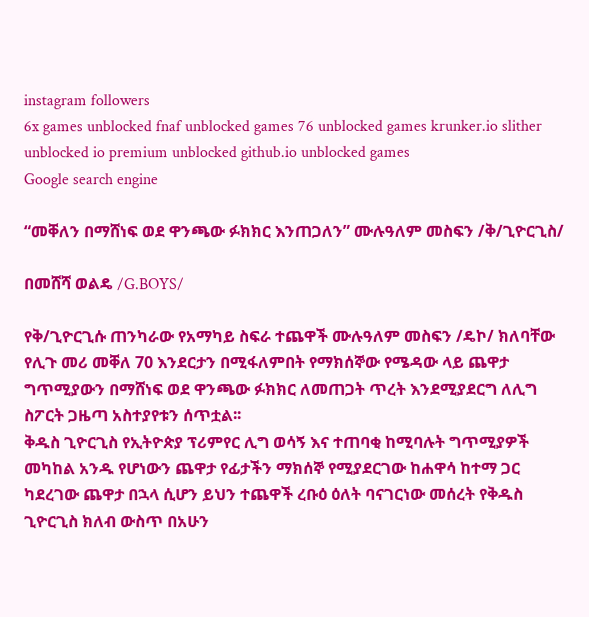instagram followers
6x games unblocked fnaf unblocked games 76 unblocked games krunker.io slither unblocked io premium unblocked github.io unblocked games
Google search engine

“መቐለን በማሸነፍ ወደ ዋንጫው ፉክክር እንጠጋለን” ሙሉዓለም መስፍን /ቅ/ጊዮርጊስ/

በመሸሻ ወልዴ /G.BOYS/

የቅ/ጊዮርጊሱ ጠንካራው የአማካይ ስፍራ ተጨዋች ሙሉዓለም መስፍን /ዴኮ/ ክለባቸው የሊጉ መሪ መቐለ 70 እንደርታን በሚፋለምበት የማክሰኞው የሜዳው ላይ ጨዋታ ግጥሚያውን በማሸነፍ ወደ ዋንጫው ፉክክር ለመጠጋት ጥረት እንደሚያደርግ ለሊግ ስፖርት ጋዜጣ አስተያየቱን ሰጥቷል፡፡
ቅዱስ ጊዮርጊስ የኢትዮጵያ ፕሪምየር ሊግ ወሳኝ እና ተጠባቂ ከሚባሉት ግጥሚያዎች መካከል አንዱ የሆነውን ጨዋታ የፊታችን ማክሰኞ የሚያደርገው ከሐዋሳ ከተማ ጋር ካደረገው ጨዋታ በኋላ ሲሆን ይህን ተጨዋች ረቡዕ ዕለት ባናገርነው መሰረት የቅዱስ ጊዮርጊስ ክለብ ውስጥ በአሁን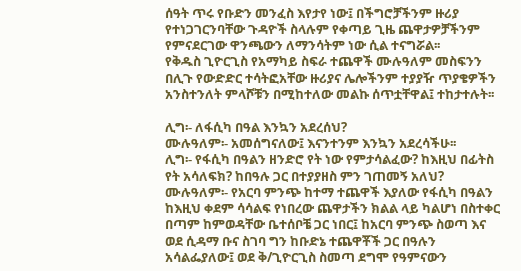ሰዓት ጥሩ የቡድን መንፈስ እየታየ ነው፤ በችግሮቻችንም ዙሪያ የተነጋገርንባቸው ጉዳዮች ስላሉም የቀጣይ ጊዜ ጨዋታዎቻችንም የምናደርገው ዋንጫውን ለማንሳትም ነው ሲል ተናግሯል፡፡
የቅዱስ ጊዮርጊስ የአማካይ ስፍራ ተጨዋች ሙሉዓለም መስፍንን በሊጉ የውድድር ተሳትፎአቸው ዙሪያና ሌሎችንም ተያያዥ ጥያቄዎችን አንስተንለት ምላሾቹን በሚከተለው መልኩ ሰጥቷቸዋል፤ ተከታተሉት፡፡

ሊግ፡- ለፋሲካ በዓል እንኳን አደረሰህ?
ሙሉዓለም፡- አመሰግናለው፤ እናንተንም እንኳን አደረሳችሁ፡፡
ሊግ፡- የፋሲካ በዓልን ዘንድሮ የት ነው የምታሳልፈው? ከእዚህ በፊትስ የት አሳለፍክ? ከበዓሉ ጋር በተያያዘስ ምን ገጠመኝ አለህ?
ሙሉዓለም፡- የአርባ ምንጭ ከተማ ተጨዋች እያለው የፋሲካ በዓልን ከእዚህ ቀደም ሳሳልፍ የነበረው ጨዋታችን ክልል ላይ ካልሆነ በስተቀር በጣም ከምወዳቸው ቤተሰቦቼ ጋር ነበር፤ ከአርባ ምንጭ ስወጣ እና ወደ ሲዳማ ቡና ስገባ ግን ከቡድኔ ተጨዋቾች ጋር በዓሉን አሳልፌያለው፤ ወደ ቅ/ጊዮርጊስ ስመጣ ደግሞ የዓምናውን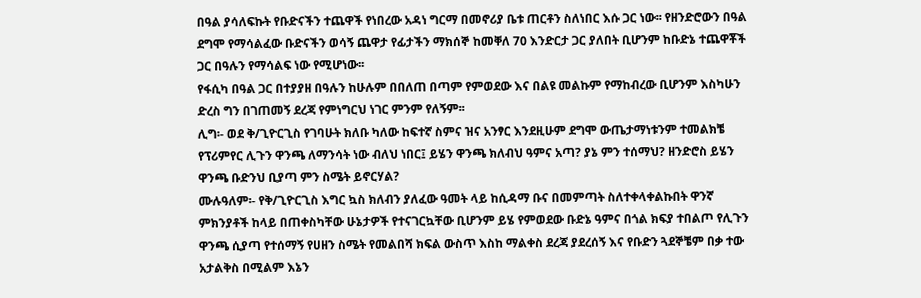በዓል ያሳለፍኩት የቡድናችን ተጨዋች የነበረው አዳነ ግርማ በመኖሪያ ቤቱ ጠርቶን ስለነበር እሱ ጋር ነው፡፡ የዘንድሮውን በዓል ደግሞ የማሳልፈው ቡድናችን ወሳኝ ጨዋታ የፊታችን ማክሰኞ ከመቐለ 70 እንድርታ ጋር ያለበት ቢሆንም ከቡድኔ ተጨዋቾች ጋር በዓሉን የማሳልፍ ነው የሚሆነው፡፡
የፋሲካ በዓል ጋር በተያያዘ በዓሉን ከሁሉም በበለጠ በጣም የምወደው እና በልዩ መልኩም የማከብረው ቢሆንም እስካሁን ድረስ ግን በገጠመኝ ደረጃ የምነግርህ ነገር ምንም የለኝም፡፡
ሊግ፡- ወደ ቅ/ጊዮርጊስ የገባሁት ክለቡ ካለው ከፍተኛ ስምና ዝና አንፃር እንደዚሁም ደግሞ ውጤታማነቱንም ተመልክቼ የፕሪምየር ሊጉን ዋንጫ ለማንሳት ነው ብለህ ነበር፤ ይሄን ዋንጫ ክለብህ ዓምና አጣ? ያኔ ምን ተሰማህ? ዘንድሮስ ይሄን ዋንጫ ቡድንህ ቢያጣ ምን ስሜት ይኖርሃል?
ሙሉዓለም፡- የቅ/ጊዮርጊስ እግር ኳስ ክለብን ያለፈው ዓመት ላይ ከሲዳማ ቡና በመምጣት ስለተቀላቀልኩበት ዋንኛ ምክንያቶች ከላይ በጠቀስካቸው ሁኔታዎች የተናገርኳቸው ቢሆንም ይሄ የምወደው ቡድኔ ዓምና በጎል ክፍያ ተበልጦ የሊጉን ዋንጫ ሲያጣ የተሰማኝ የሀዘን ስሜት የመልበሻ ክፍል ውስጥ እስከ ማልቀስ ደረጃ ያደረሰኝ እና የቡድን ጓደኞቼም በቃ ተው አታልቅስ በሚልም እኔን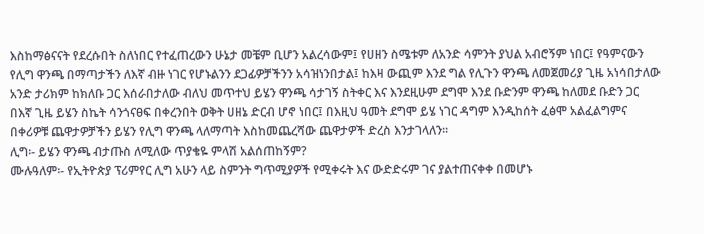እስከማፅናናት የደረሱበት ስለነበር የተፈጠረውን ሁኔታ መቼም ቢሆን አልረሳውም፤ የሀዘን ስሜቱም ለአንድ ሳምንት ያህል አብሮኝም ነበር፤ የዓምናውን የሊግ ዋንጫ በማጣታችን ለእኛ ብዙ ነገር የሆኑልንን ደጋፊዎቻችንን አሳዝነንበታል፤ ከእዛ ውጪም እንደ ግል የሊጉን ዋንጫ ለመጀመሪያ ጊዜ አነሳበታለው አንድ ታሪክም ከክለቡ ጋር እሰራበታለው ብለህ መጥተህ ይሄን ዋንጫ ሳታገኝ ስትቀር እና እንደዚሁም ደግሞ እንደ ቡድንም ዋንጫ ከለመደ ቡድን ጋር በእኛ ጊዜ ይሄን ስኬት ሳንጎናፀፍ በቀረንበት ወቅት ሀዘኔ ድርብ ሆኖ ነበር፤ በእዚህ ዓመት ደግሞ ይሄ ነገር ዳግም እንዲከሰት ፈፅሞ አልፈልግምና በቀሪዎቹ ጨዋታዎቻችን ይሄን የሊግ ዋንጫ ላለማጣት እስከመጨረሻው ጨዋታዎች ድረስ እንታገላለን፡፡
ሊግ፡- ይሄን ዋንጫ ብታጡስ ለሚለው ጥያቄዬ ምላሽ አልሰጠከኝም?
ሙሉዓለም፡- የኢትዮጵያ ፕሪምየር ሊግ አሁን ላይ ስምንት ግጥሚያዎች የሚቀሩት እና ውድድሩም ገና ያልተጠናቀቀ በመሆኑ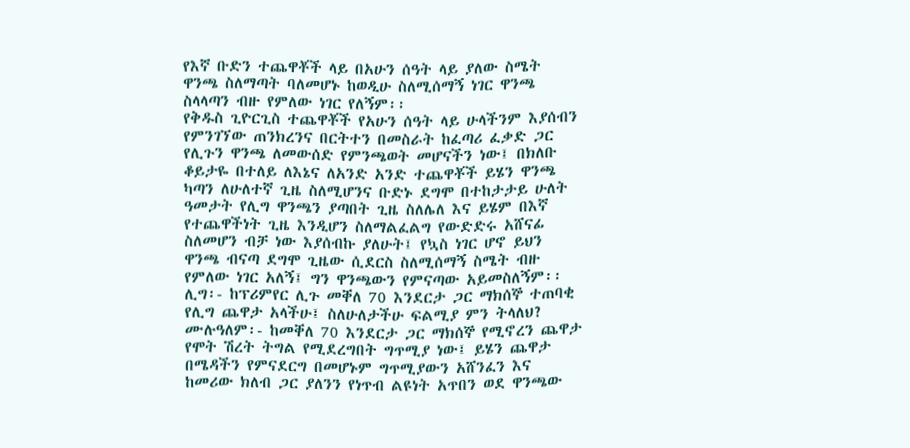የእኛ ቡድን ተጨዋቾች ላይ በአሁን ሰዓት ላይ ያለው ስሜት ዋንጫ ስለማጣት ባለመሆኑ ከወዲሁ ስለሚሰማኝ ነገር ዋንጫ ስላላጣን ብዙ የምለው ነገር የለኝም፡፡
የቅዱስ ጊዮርጊስ ተጨዋቾች የአሁን ሰዓት ላይ ሁላችንም እያሰብን የምንገኘው ጠንክረንና በርትተን በመስራት ከፈጣሪ ፈቃድ ጋር የሊጉን ዋንጫ ለመውሰድ የምንጫወት መሆናችን ነው፤ በክለቡ ቆይታዬ በተለይ ለእኔና ለአንድ አንድ ተጨዋቾች ይሄን ዋንጫ ካጣን ለሁለተኛ ጊዜ ስለሚሆንና ቡድኑ ደግሞ በተከታታይ ሁለት ዓመታት የሊግ ዋንጫን ያጣበት ጊዜ ስለሌለ እና ይሄም በእኛ የተጨዋችነት ጊዜ እንዲሆን ስለማልፈልግ የውድድሩ አሸናፊ ስለመሆን ብቻ ነው እያሰብኩ ያለሁት፤ የኳስ ነገር ሆኖ ይህን ዋንጫ ብናጣ ደግሞ ጊዜው ሲደርስ ስለሚሰማኝ ስሜት ብዙ የምለው ነገር አለኝ፤ ግን ዋንጫውን የምናጣው አይመስለኝም፡፡
ሊግ፡- ከፕሪምየር ሊጉ መቐለ 70 እንደርታ ጋር ማክሰኞ ተጠባቂ የሊግ ጨዋታ አላችሁ፤ ስለሁለታችሁ ፍልሚያ ምን ትላለህ?
ሙሉዓለም፡- ከመቐለ 70 እንደርታ ጋር ማክሰኞ የሚኖረን ጨዋታ የሞት ሽረት ትግል የሚደረግበት ግጥሚያ ነው፤ ይሄን ጨዋታ በሜዳችን የምናደርግ በመሆኑም ግጥሚያውን አሸንፈን እና ከመሪው ክለብ ጋር ያለንን የነጥብ ልዩነት አጥበን ወደ ዋንጫው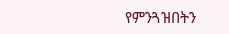የምንጓዝበትን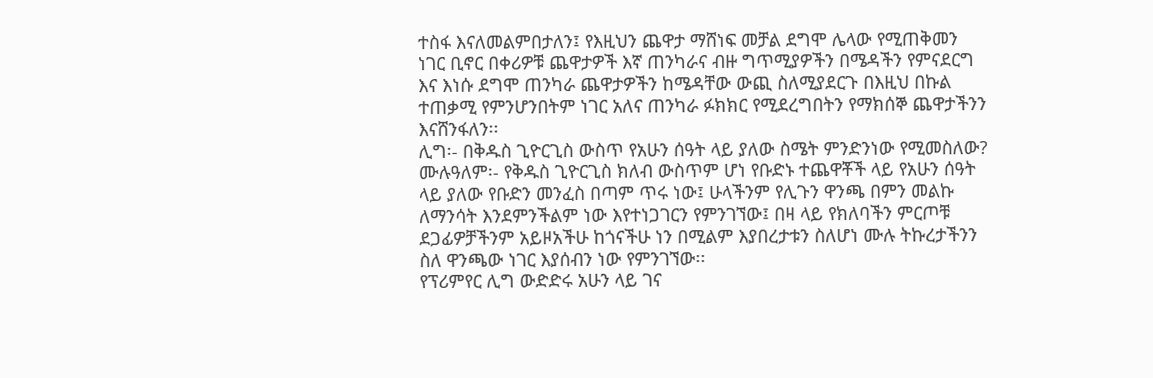ተስፋ እናለመልምበታለን፤ የእዚህን ጨዋታ ማሸነፍ መቻል ደግሞ ሌላው የሚጠቅመን ነገር ቢኖር በቀሪዎቹ ጨዋታዎች እኛ ጠንካራና ብዙ ግጥሚያዎችን በሜዳችን የምናደርግ እና እነሱ ደግሞ ጠንካራ ጨዋታዎችን ከሜዳቸው ውጪ ስለሚያደርጉ በእዚህ በኩል ተጠቃሚ የምንሆንበትም ነገር አለና ጠንካራ ፉክክር የሚደረግበትን የማክሰኞ ጨዋታችንን እናሸንፋለን፡፡
ሊግ፡- በቅዱስ ጊዮርጊስ ውስጥ የአሁን ሰዓት ላይ ያለው ስሜት ምንድንነው የሚመስለው?
ሙሉዓለም፡- የቅዱስ ጊዮርጊስ ክለብ ውስጥም ሆነ የቡድኑ ተጨዋቾች ላይ የአሁን ሰዓት ላይ ያለው የቡድን መንፈስ በጣም ጥሩ ነው፤ ሁላችንም የሊጉን ዋንጫ በምን መልኩ ለማንሳት እንደምንችልም ነው እየተነጋገርን የምንገኘው፤ በዛ ላይ የክለባችን ምርጦቹ ደጋፊዎቻችንም አይዞአችሁ ከጎናችሁ ነን በሚልም እያበረታቱን ስለሆነ ሙሉ ትኩረታችንን ስለ ዋንጫው ነገር እያሰብን ነው የምንገኘው፡፡
የፕሪምየር ሊግ ውድድሩ አሁን ላይ ገና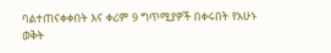ባልተጠናቀቀበት እና ቀሪም 9 ግጥሚያዎች በቀሩበት የአሁኑ ወቅት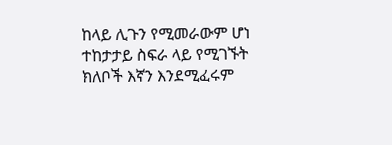ከላይ ሊጉን የሚመራውም ሆነ ተከታታይ ስፍራ ላይ የሚገኙት ክለቦች እኛን እንደሚፈሩም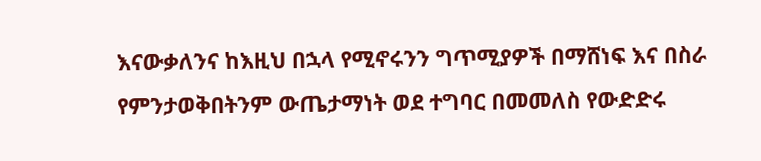እናውቃለንና ከእዚህ በኋላ የሚኖሩንን ግጥሚያዎች በማሸነፍ እና በስራ የምንታወቅበትንም ውጤታማነት ወደ ተግባር በመመለስ የውድድሩ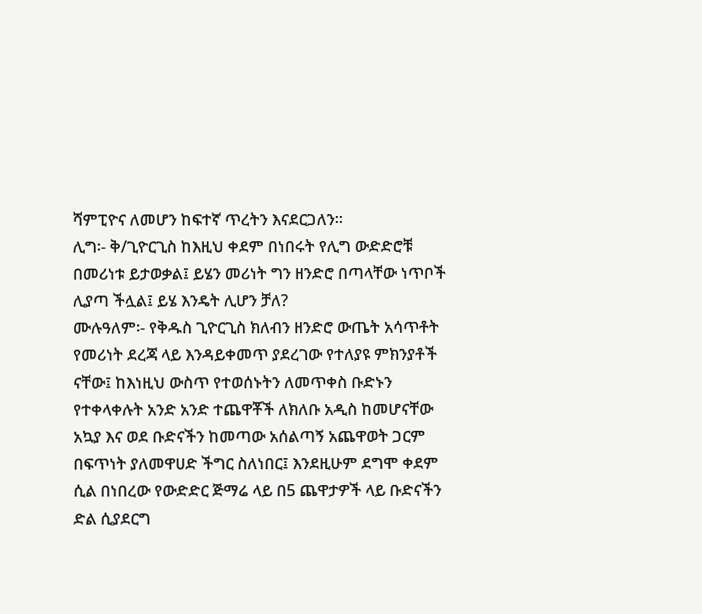ሻምፒዮና ለመሆን ከፍተኛ ጥረትን እናደርጋለን፡፡
ሊግ፡- ቅ/ጊዮርጊስ ከእዚህ ቀደም በነበሩት የሊግ ውድድሮቹ በመሪነቱ ይታወቃል፤ ይሄን መሪነት ግን ዘንድሮ በጣላቸው ነጥቦች ሊያጣ ችሏል፤ ይሄ እንዴት ሊሆን ቻለ?
ሙሉዓለም፡- የቅዱስ ጊዮርጊስ ክለብን ዘንድሮ ውጤት አሳጥቶት የመሪነት ደረጃ ላይ እንዳይቀመጥ ያደረገው የተለያዩ ምክንያቶች ናቸው፤ ከእነዚህ ውስጥ የተወሰኑትን ለመጥቀስ ቡድኑን የተቀላቀሉት አንድ አንድ ተጨዋቾች ለክለቡ አዲስ ከመሆናቸው አኳያ እና ወደ ቡድናችን ከመጣው አሰልጣኝ አጨዋወት ጋርም በፍጥነት ያለመዋሀድ ችግር ስለነበር፤ እንደዚሁም ደግሞ ቀደም ሲል በነበረው የውድድር ጅማሬ ላይ በ5 ጨዋታዎች ላይ ቡድናችን ድል ሲያደርግ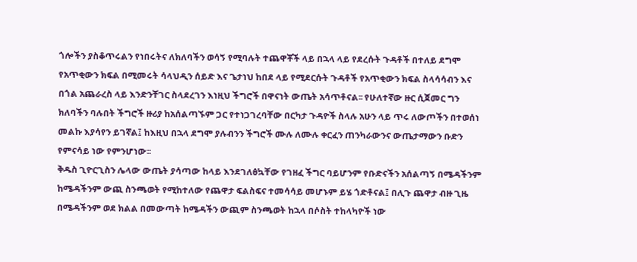ጎሎችን ያስቆጥሩልን የነበሩትና ለክለባችን ወሳኝ የሚባሉት ተጨዋቾች ላይ በኋላ ላይ የደረሱት ጉዳቶች በተለይ ደግሞ የአጥቂውን ክፍል በሚመሩት ሳላህዲን ሰይድ እና ጌታነህ ከበደ ላይ የሚደርሱት ጉዳቶች የአጥቂውን ክፍል ስላሳሳብን እና በጎል አጨራረስ ላይ እንድንቸገር ስላደረገን እነዚህ ችግሮች በዋናነት ውጤት አሳጥቶናል፡፡ የሁለተኛው ዙር ሲጀመር ግን ክለባችን ባሉበት ችግሮች ዙሪያ ከአሰልጣኙም ጋር የተነጋገረባቸው በርካታ ጉዳዮች ስላሉ አሁን ላይ ጥሩ ለውጦችን በተወሰነ መልኩ እያሳየን ይገኛል፤ ከእዚህ በኋላ ደግሞ ያሉብንን ችግሮች ሙሉ ለሙሉ ቀርፈን ጠንካራውንና ውጤታማውን ቡድን የምናሳይ ነው የምንሆነው፡፡
ቅዱስ ጊዮርጊስን ሌላው ውጤት ያሳጣው ከላይ እንደገለፅኳቸው የገዘፈ ችግር ባይሆንም የቡድናችን አሰልጣኝ በሜዳችንም ከሜዳችንም ውጪ ስንጫወት የሚከተለው የጨዋታ ፍልስፍና ተመሳሳይ መሆኑም ይሄ ጎድቶናል፤ በሊጉ ጨዋታ ብዙ ጊዜ በሜዳችንም ወደ ክልል በመውጣት ከሜዳችን ውጪም ስንጫወት ከኋላ በሶስት ተከላካዮች ነው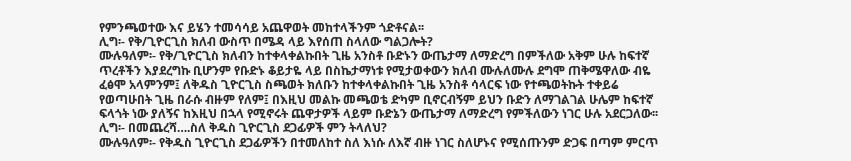የምንጫወተው እና ይሄን ተመሳሳይ አጨዋወት መከተላችንም ጎድቶናል፡፡
ሊግ፡- የቅ/ጊዮርጊስ ክለብ ውስጥ በሜዳ ላይ እየሰጠ ስላለው ግልጋሎት?
ሙሉዓለም፡- የቅ/ጊዮርጊስ ክለብን ከተቀላቀልኩበት ጊዜ አንስቶ ቡድኑን ውጤታማ ለማድረግ በምችለው አቅም ሁሉ ከፍተኛ ጥረቶችን እያደረግኩ ቢሆንም የቡድኑ ቆይታዬ ላይ በስኬታማነቱ የሚታወቀውን ክለብ ሙሉለሙሉ ደግሞ ጠቅሜዋለው ብዬ ፈፅሞ አላምንም፤ ለቅዱስ ጊዮርጊስ ስጫወት ክለቡን ከተቀላቀልኩበት ጊዜ አንስቶ ሳላርፍ ነው የተጫወትኩት ተቀይሬ የወጣሁበት ጊዜ በራሱ ብዙም የለም፤ በእዚህ መልኩ መጫወቴ ድካም ቢኖርብኝም ይህን ቡድን ለማገልገል ሁሌም ከፍተኛ ፍላጎት ነው ያለኝና ከእዚህ በኋላ የሚኖሩት ጨዋታዎች ላይም ቡድኔን ውጤታማ ለማድረግ የምችለውን ነገር ሁሉ አደርጋለው፡፡
ሊግ፡- በመጨረሻ….ስለ ቅዱስ ጊዮርጊስ ደጋፊዎች ምን ትላለህ?
ሙሉዓለም፡- የቅዱስ ጊዮርጊስ ደጋፊዎችን በተመለከተ ስለ እነሱ ለእኛ ብዙ ነገር ስለሆኑና የሚሰጡንም ድጋፍ በጣም ምርጥ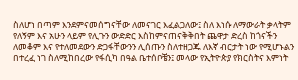ስለሆነ በጣም እንደምናመሰግናቸው ለመናገር እፈልጋለው፤ ስለ እነሱ ለማውራት ቃላትም የለኝም እና አሁን ላይም የሊጉን ውድድር እስከምናጠናቅቅበት ጨዋታ ድረስ ከጎናችን ለመቆም እና የተለመደውን ድጋፋቸውንን ሊሰጡን ስለተዘጋጁ ለእኛ ብርታት ነው የሚሆኑልን በተረፈ ነገ ስለሚከበረው የፋሲካ በዓል ቤተሰቦቼን፤ መላው የኢትዮጵያ የክርስትና እምነት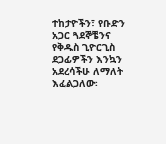ተከታዮችን፣ የቡድን አጋር ጓደኞቼንና የቅዱስ ጊዮርጊስ ደጋፊዎችን እንኳን አደረሳችሁ ለማለት እፈልጋለው፡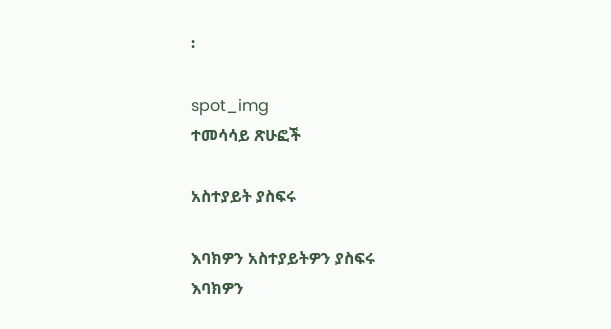፡

spot_img
ተመሳሳይ ጽሁፎች

አስተያይት ያስፍሩ

እባክዎን አስተያይትዎን ያስፍሩ
እባክዎን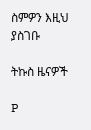ስምዎን እዚህ ያስገቡ

ትኩስ ዜናዎች

P